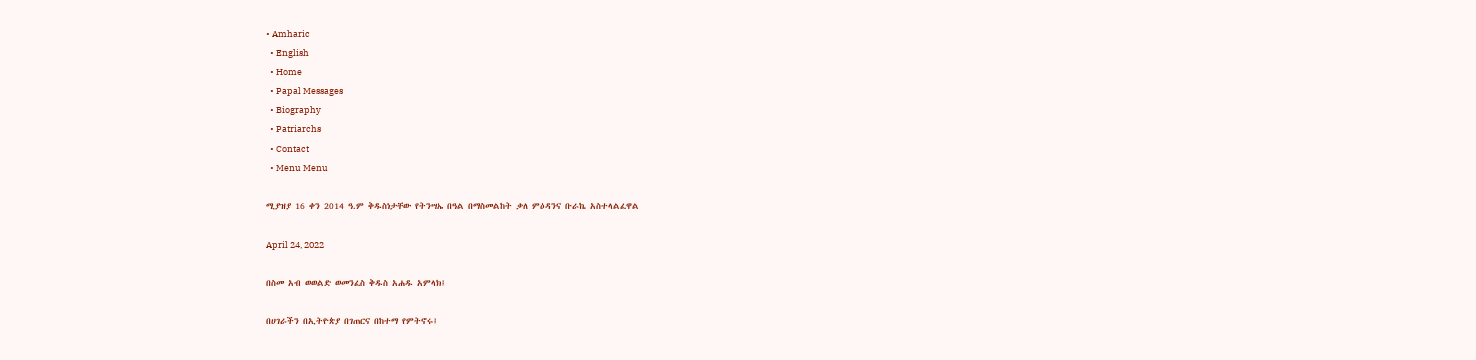• Amharic
  • English
  • Home
  • Papal Messages
  • Biography
  • Patriarchs
  • Contact
  • Menu Menu

ሚያዝያ 16 ቀን 2014 ዓ.ም ቅዱስነታቸው የትንሣኤ በዓል በማስመልከት ቃለ ምዕዳንና ቡራኬ አስተላልፈዋል

April 24, 2022

በስመ አብ ወወልድ ወመንፈስ ቅዱስ አሐዱ አምላክ፤

በሀገራችን በኢትዮጵያ በገጠርና በከተማ የምትኖሩ፤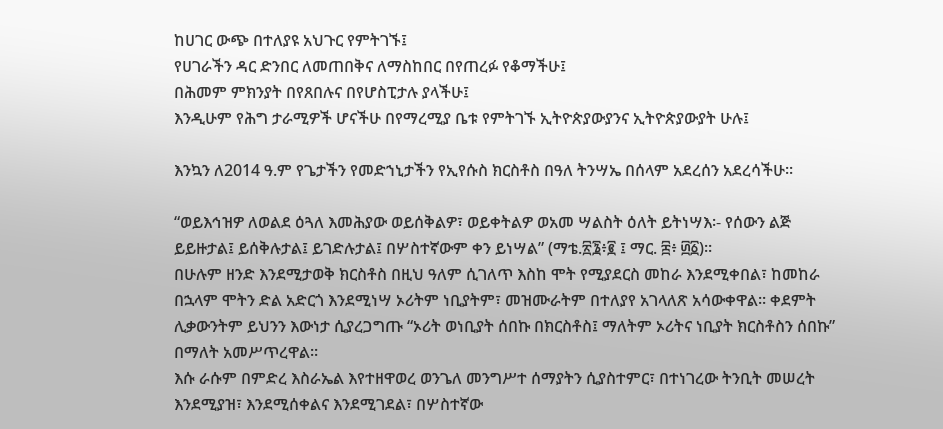ከሀገር ውጭ በተለያዩ አህጉር የምትገኙ፤
የሀገራችን ዳር ድንበር ለመጠበቅና ለማስከበር በየጠረፉ የቆማችሁ፤
በሕመም ምክንያት በየጸበሉና በየሆስፒታሉ ያላችሁ፤
እንዲሁም የሕግ ታራሚዎች ሆናችሁ በየማረሚያ ቤቱ የምትገኙ ኢትዮጵያውያንና ኢትዮጵያውያት ሁሉ፤

እንኳን ለ2014 ዓ.ም የጌታችን የመድኀኒታችን የኢየሱስ ክርስቶስ በዓለ ትንሣኤ በሰላም አደረሰን አደረሳችሁ፡፡

“ወይእኅዝዎ ለወልደ ዕጓለ እመሕያው ወይሰቅልዎ፣ ወይቀትልዎ ወአመ ሣልስት ዕለት ይትነሣእ፡- የሰውን ልጅ ይይዙታል፤ ይሰቅሉታል፤ ይገድሉታል፤ በሦስተኛውም ቀን ይነሣል” (ማቴ.፳፮፥፪ ፤ ማር. ፰፥ ፴፩)።
በሁሉም ዘንድ እንደሚታወቅ ክርስቶስ በዚህ ዓለም ሲገለጥ እስከ ሞት የሚያደርስ መከራ እንደሚቀበል፣ ከመከራ በኋላም ሞትን ድል አድርጎ እንደሚነሣ ኦሪትም ነቢያትም፣ መዝሙራትም በተለያየ አገላለጽ አሳውቀዋል፡፡ ቀደምት ሊቃውንትም ይህንን እውነታ ሲያረጋግጡ “ኦሪት ወነቢያት ሰበኩ በክርስቶስ፤ ማለትም ኦሪትና ነቢያት ክርስቶስን ሰበኩ” በማለት አመሥጥረዋል፡፡
እሱ ራሱም በምድረ እስራኤል እየተዘዋወረ ወንጌለ መንግሥተ ሰማያትን ሲያስተምር፣ በተነገረው ትንቢት መሠረት እንደሚያዝ፣ እንደሚሰቀልና እንደሚገደል፣ በሦስተኛው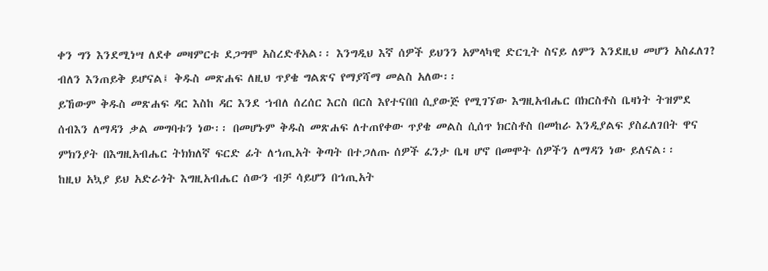ቀን ግን እንደሚነሣ ለደቀ መዛምርቱ ደጋግሞ አስረድቶአል፡፡ እንግዲህ እኛ ሰዎች ይህንን አምላካዊ ድርጊት ስናይ ለምን እንደዚህ መሆን አስፈለገ? ብለን እንጠይቅ ይሆናል፤ ቅዱስ መጽሐፍ ለዚህ ጥያቄ ግልጽና የማያሻማ መልስ አለው፡፡
ይኸውም ቅዱስ መጽሐፍ ዳር እስከ ዳር እንደ ኀብለ ሰረሰር እርስ በርስ እየተናበበ ሲያውጅ የሚገኘው እግዚአብሔር በክርስቶስ ቤዛነት ትዝምደ ሰብእን ለማዳን ቃል መግባቱን ነው፡፡ በመሆኑም ቅዱስ መጽሐፍ ለተጠየቀው ጥያቄ መልስ ሲሰጥ ክርስቶስ በመከራ እንዲያልፍ ያስፈለገበት ዋና ምክንያት በእግዚአብሔር ትክክለኛ ፍርድ ፊት ለኀጢአት ቅጣት በተጋለጡ ሰዎች ፈንታ ቤዛ ሆኖ በመሞት ሰዎችን ለማዳን ነው ይለናል፡፡
ከዚህ አኳያ ይህ አድራጎት እግዚአብሔር ሰውን ብቻ ሳይሆን በኀጢአት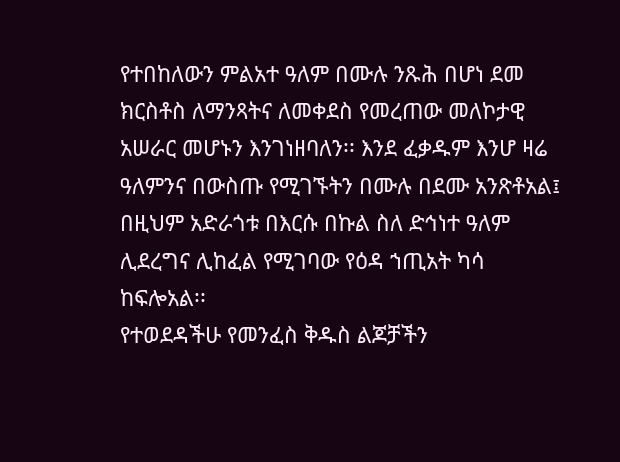የተበከለውን ምልአተ ዓለም በሙሉ ንጹሕ በሆነ ደመ ክርስቶስ ለማንጻትና ለመቀደስ የመረጠው መለኮታዊ አሠራር መሆኑን እንገነዘባለን፡፡ እንደ ፈቃዱም እንሆ ዛሬ ዓለምንና በውስጡ የሚገኙትን በሙሉ በደሙ አንጽቶአል፤ በዚህም አድራጎቱ በእርሱ በኩል ስለ ድኅነተ ዓለም ሊደረግና ሊከፈል የሚገባው የዕዳ ኀጢአት ካሳ ከፍሎአል፡፡
የተወደዳችሁ የመንፈስ ቅዱስ ልጆቻችን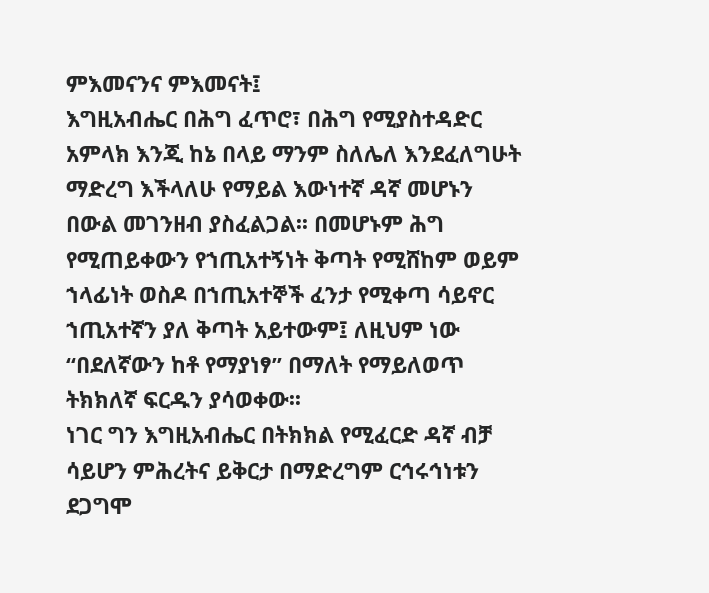ምእመናንና ምእመናት፤
እግዚአብሔር በሕግ ፈጥሮ፣ በሕግ የሚያስተዳድር አምላክ እንጂ ከኔ በላይ ማንም ስለሌለ እንደፈለግሁት ማድረግ እችላለሁ የማይል እውነተኛ ዳኛ መሆኑን በውል መገንዘብ ያስፈልጋል፡፡ በመሆኑም ሕግ የሚጠይቀውን የኀጢአተኝነት ቅጣት የሚሸከም ወይም ኀላፊነት ወስዶ በኀጢአተኞች ፈንታ የሚቀጣ ሳይኖር ኀጢአተኛን ያለ ቅጣት አይተውም፤ ለዚህም ነው “በደለኛውን ከቶ የማያነፃ” በማለት የማይለወጥ ትክክለኛ ፍርዱን ያሳወቀው፡፡
ነገር ግን እግዚአብሔር በትክክል የሚፈርድ ዳኛ ብቻ ሳይሆን ምሕረትና ይቅርታ በማድረግም ርኅሩኅነቱን ደጋግሞ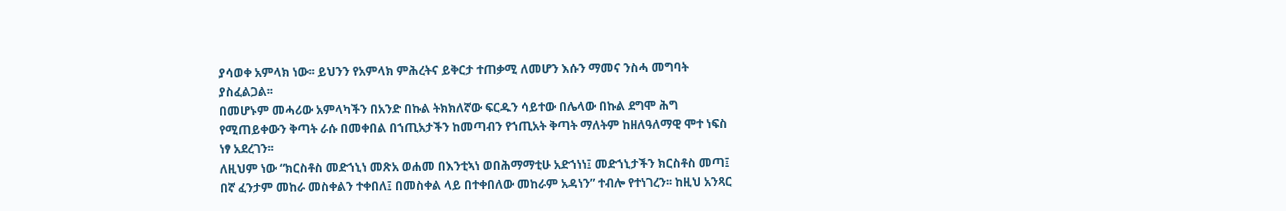ያሳወቀ አምላክ ነው፡፡ ይህንን የአምላክ ምሕረትና ይቅርታ ተጠቃሚ ለመሆን እሱን ማመና ንስሓ መግባት ያስፈልጋል፡፡
በመሆኑም መሓሪው አምላካችን በአንድ በኩል ትክክለኛው ፍርዱን ሳይተው በሌላው በኩል ደግሞ ሕግ የሚጠይቀውን ቅጣት ራሱ በመቀበል በኀጢአታችን ከመጣብን የኀጢአት ቅጣት ማለትም ከዘለዓለማዊ ሞተ ነፍስ ነፃ አደረገን፡፡
ለዚህም ነው “ክርስቶስ መድኀኒነ መጽአ ወሐመ በእንቲኣነ ወበሕማማቲሁ አድኀነነ፤ መድኀኒታችን ክርስቶስ መጣ፤ በኛ ፈንታም መከራ መስቀልን ተቀበለ፤ በመስቀል ላይ በተቀበለው መከራም አዳነን” ተብሎ የተነገረን፡፡ ከዚህ አንጻር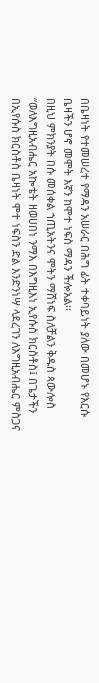በቤዛነት የተመሠረተ የማዳን አሠራር በሕግ ፊት ተቀባይነት ያለው በመሆኑ የእርሱ ቤዛችን ሆኖ መሞት እኛን ከሞተ ነፍስ ማዳን ችሎአል፡፡
በዚህ ምክንያት በሱ መሰቀል ኀጢአትንና ሞትን ማሸነፍ ስለቻልን ቅዱስ ጳውሎስ “ወለእግዚአብሔር አኰቴት ዘወሀበነ ንማእ በእግዚእነ ኢየሱስ ክርስቶስ፤ በጌታችን በኢየሱስ ክርስቶስ ቤዛነት ሞተ ነፍስን ድል እንድንነሣ ላደረገን ለእግዚአብሔር ምስጋና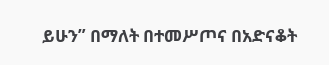ይሁን” በማለት በተመሥጦና በአድናቆት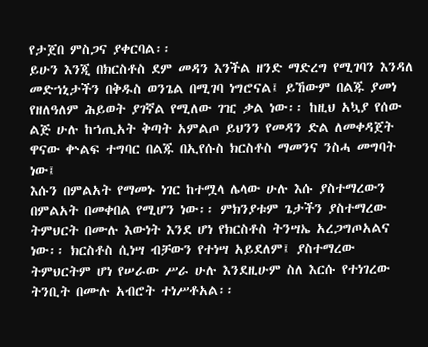የታጀበ ምስጋና ያቀርባል፡፡
ይሁን እንጂ በክርስቶስ ደም መዳን እንችል ዘንድ ማድረግ የሚገባን እንዳለ መድኀኒታችን በቅዱስ ወንጌል በሚገባ ነግሮናል፤ ይኸውም በልጁ ያመነ የዘለዓለም ሕይወት ያገኛል የሚለው ገዢ ቃል ነው፡፡ ከዚህ አኳያ የሰው ልጅ ሁሉ ከኀጢአት ቅጣት አምልጦ ይህንን የመዳን ድል ለመቀዳጀት ዋናው ቍልፍ ተግባር በልጁ በኢየሱስ ክርስቶስ ማመንና ንስሓ መግባት ነው፤
እሱን በምልአት የማመኑ ነገር ከተሟላ ሌላው ሁሉ እሱ ያስተማረውን በምልአት በመቀበል የሚሆን ነው፡፡ ምክንያቱም ጌታችን ያስተማረው ትምህርት በሙሉ እውነት እንደ ሆነ የክርስቶስ ትንሣኤ አረጋግጦአልና ነው፡፡ ክርስቶስ ሲነሣ ብቻውን የተነሣ አይደለም፤ ያስተማረው ትምህርትም ሆነ የሠራው ሥራ ሁሉ እንደዚሁም ስለ እርሱ የተነገረው ትንቢት በሙሉ አብሮት ተነሥቶአል፡፡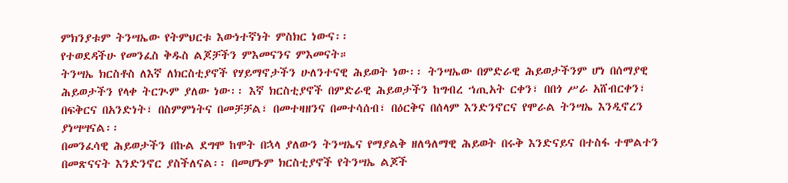ምክንያቱም ትንሣኤው የትምህርቱ እውነተኛነት ምስክር ነውና፡፡
የተወደዳችሁ የመንፈስ ቅዱስ ልጆቻችን ምእመናንና ምእመናት።
ትንሣኤ ክርስቶስ ለእኛ ለክርስቲያኖች የሃይማኖታችን ሁለንተናዊ ሕይወት ነው፡፡ ትንሣኤው በምድራዊ ሕይወታችንም ሆነ በሰማያዊ ሕይወታችን የላቀ ትርጒም ያለው ነው፡፡ እኛ ክርስቲያኖች በምድራዊ ሕይወታችን ከግብረ ኀጢአት ርቀን፣ በበጎ ሥራ አሸብርቀን፣ በፍቅርና በአንድነት፣ በስምምነትና በመቻቻል፣ በመተዛዘንና በመተሳሰብ፣ በዕርቅና በሰላም እንድንኖርና የሞራል ትንሣኤ እንዲኖረን ያነሣሣናል፡፡
በመንፈሳዊ ሕይወታችን በኩል ደግሞ ከሞት በኋላ ያለውን ትንሣኤና የማያልቅ ዘለዓለማዊ ሕይወት በሩቅ እንድናይና በተስፋ ተሞልተን በመጽናናት እንድንኖር ያስችለናል፡፡ በመሆኑም ክርስቲያኖች የትንሣኤ ልጆች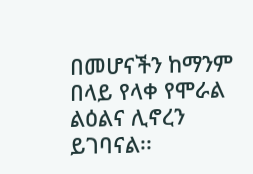በመሆናችን ከማንም በላይ የላቀ የሞራል ልዕልና ሊኖረን ይገባናል፡፡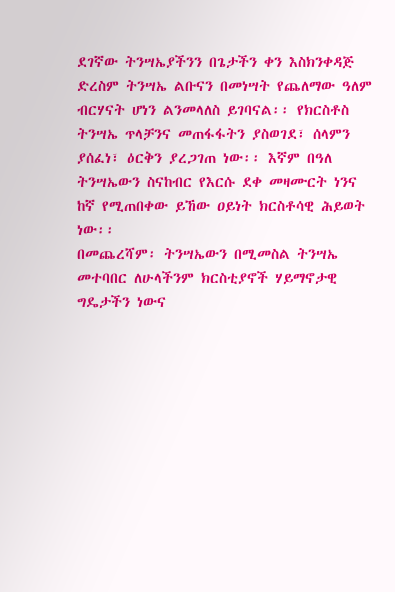ደገኛው ትንሣኤያችንን በጌታችን ቀን እስክንቀዳጅ ድረስም ትንሣኤ ልቡናን በመነሣት የጨለማው ዓለም ብርሃናት ሆነን ልንመላለስ ይገባናል፡፡ የክርስቶስ ትንሣኤ ጥላቻንና መጠፋፋትን ያስወገደ፣ ሰላምን ያሰፈነ፣ ዕርቅን ያረጋገጠ ነው፡፡ እኛም በዓለ ትንሣኤውን ስናከብር የእርሱ ደቀ መዛሙርት ነንና ከኛ የሚጠበቀው ይኸው ዐይነት ክርስቶሳዊ ሕይወት ነው፡፡
በመጨረሻም፡ ትንሣኤውን በሚመስል ትንሣኤ መተባበር ለሁላችንም ክርስቲያኖች ሃይማኖታዊ ግዴታችን ነውና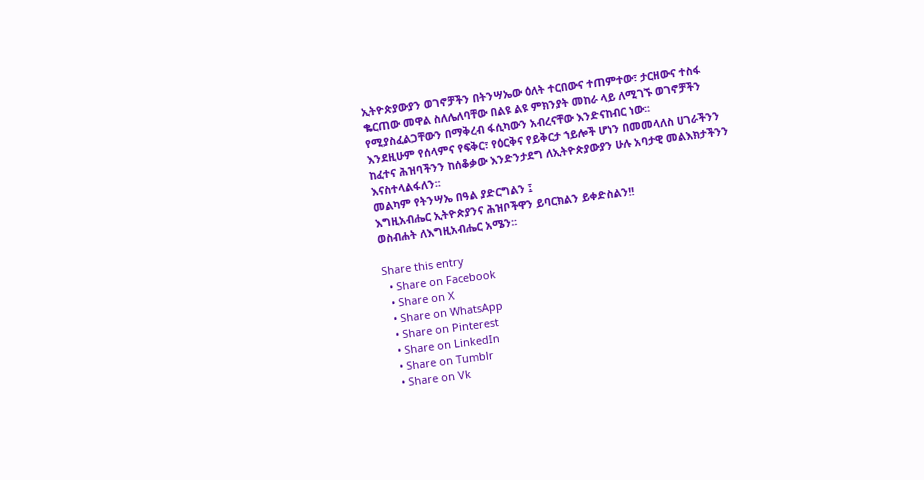ኢትዮጵያውያን ወገኖቻችን በትንሣኤው ዕለት ተርበውና ተጠምተው፣ ታርዘውና ተስፋ ቈርጠው መዋል ስለሌለባቸው በልዩ ልዩ ምክንያት መከራ ላይ ለሚገኙ ወገኖቻችን የሚያስፈልጋቸውን በማቅረብ ፋሲካውን አብረናቸው እንድናከብር ነው፡፡
እንደዚሁም የሰላምና የፍቅር፣ የዕርቅና የይቅርታ ኀይሎች ሆነን በመመላለስ ሀገራችንን ከፈተና ሕዝባችንን ከሰቆቃው እንድንታደግ ለኢትዮጵያውያን ሁሉ አባታዊ መልእክታችንን እናስተላልፋለን፡፡
መልካም የትንሣኤ በዓል ያድርግልን ፤
እግዚአብሔር ኢትዮጵያንና ሕዝቦችዋን ይባርክልን ይቀድስልን!!
ወስብሐት ለእግዚአብሔር አሜን፡፡

Share this entry
  • Share on Facebook
  • Share on X
  • Share on WhatsApp
  • Share on Pinterest
  • Share on LinkedIn
  • Share on Tumblr
  • Share on Vk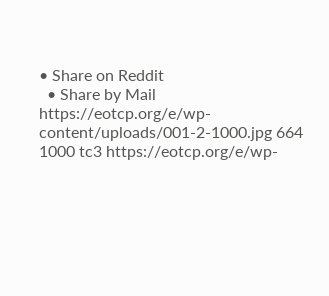• Share on Reddit
  • Share by Mail
https://eotcp.org/e/wp-content/uploads/001-2-1000.jpg 664 1000 tc3 https://eotcp.org/e/wp-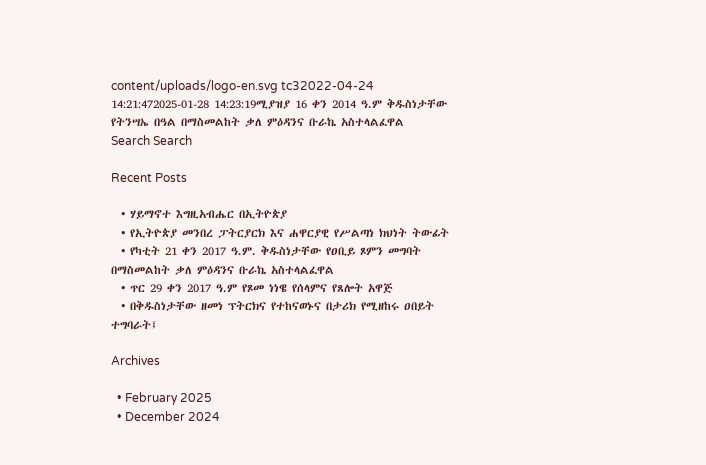content/uploads/logo-en.svg tc32022-04-24 14:21:472025-01-28 14:23:19ሚያዝያ 16 ቀን 2014 ዓ.ም ቅዱስነታቸው የትንሣኤ በዓል በማስመልከት ቃለ ምዕዳንና ቡራኬ አስተላልፈዋል
Search Search

Recent Posts

  • ሃይማኖተ እግዚአብሔር በኢትዮጵያ
  • የኢትዮጵያ መንበረ ፓትርያርክ እና ሐዋርያዊ የሥልጣነ ክህነት ትውፊት
  • የካቲት 21 ቀን 2017 ዓ.ም. ቅዱስነታቸው የዐቢይ ጾምን መግባት በማስመልከት ቃለ ምዕዳንና ቡራኬ አስተላልፈዋል
  • ጥር 29 ቀን 2017 ዓ.ም የጾመ ነነዌ የሰላምና የጸሎት አዋጅ
  • በቅዱስነታቸው ዘመነ ፕትርክና የተከናወኑና በታሪክ የሚዘከሩ ዐበይት ተግባራት፤

Archives

  • February 2025
  • December 2024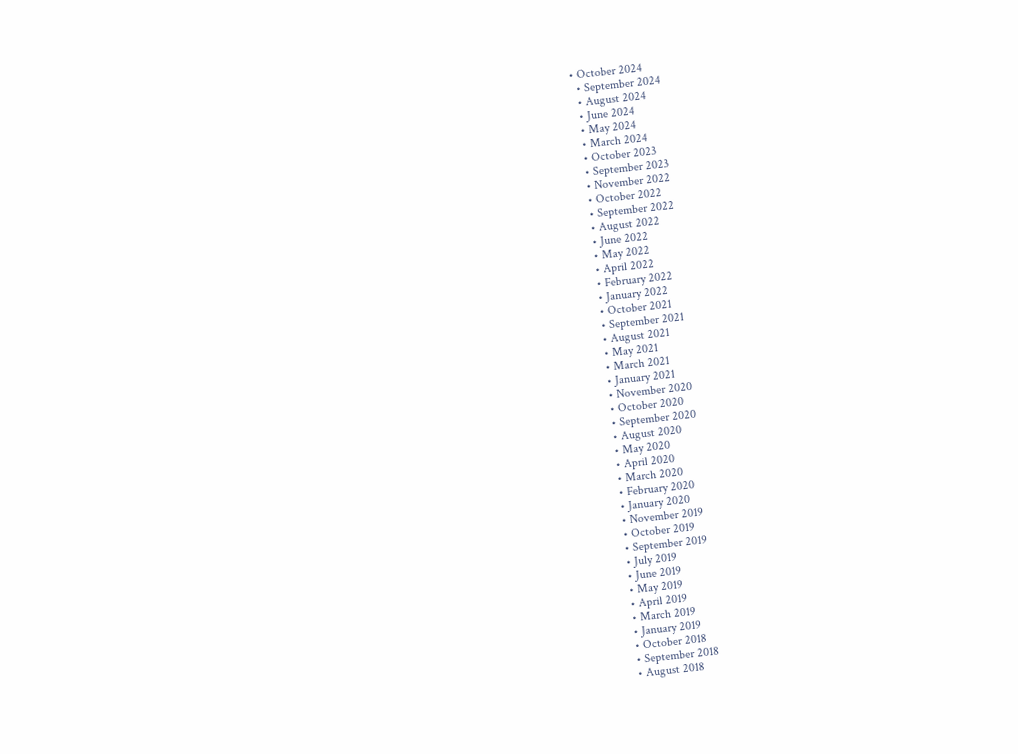• October 2024
  • September 2024
  • August 2024
  • June 2024
  • May 2024
  • March 2024
  • October 2023
  • September 2023
  • November 2022
  • October 2022
  • September 2022
  • August 2022
  • June 2022
  • May 2022
  • April 2022
  • February 2022
  • January 2022
  • October 2021
  • September 2021
  • August 2021
  • May 2021
  • March 2021
  • January 2021
  • November 2020
  • October 2020
  • September 2020
  • August 2020
  • May 2020
  • April 2020
  • March 2020
  • February 2020
  • January 2020
  • November 2019
  • October 2019
  • September 2019
  • July 2019
  • June 2019
  • May 2019
  • April 2019
  • March 2019
  • January 2019
  • October 2018
  • September 2018
  • August 2018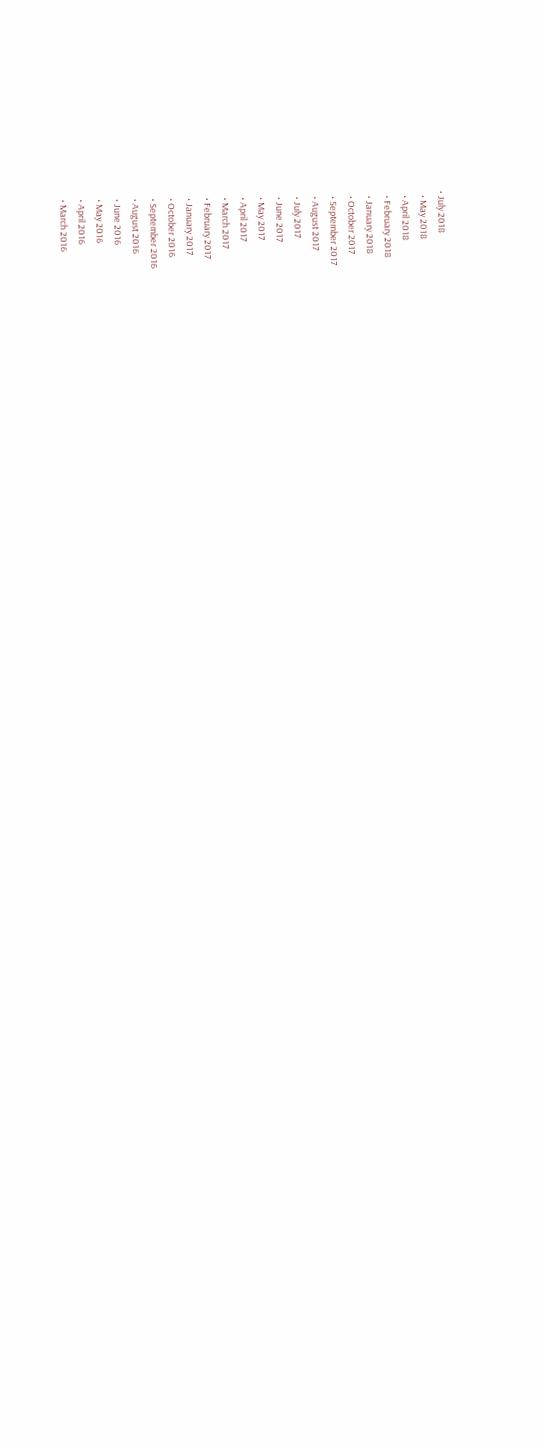• July 2018
  • May 2018
  • April 2018
  • February 2018
  • January 2018
  • October 2017
  • September 2017
  • August 2017
  • July 2017
  • June 2017
  • May 2017
  • April 2017
  • March 2017
  • February 2017
  • January 2017
  • October 2016
  • September 2016
  • August 2016
  • June 2016
  • May 2016
  • April 2016
  • March 2016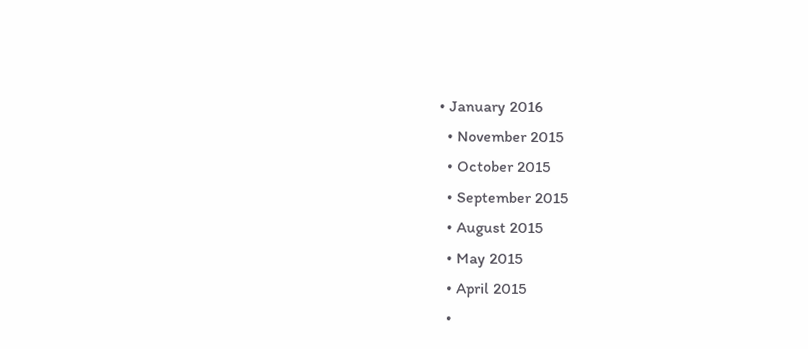• January 2016
  • November 2015
  • October 2015
  • September 2015
  • August 2015
  • May 2015
  • April 2015
  •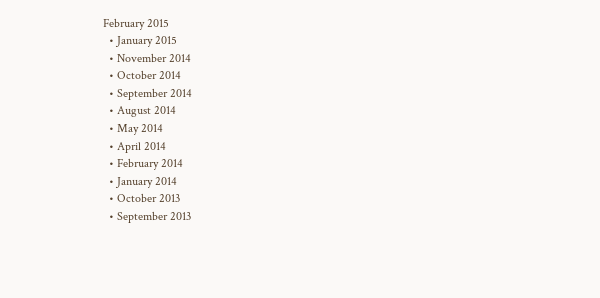February 2015
  • January 2015
  • November 2014
  • October 2014
  • September 2014
  • August 2014
  • May 2014
  • April 2014
  • February 2014
  • January 2014
  • October 2013
  • September 2013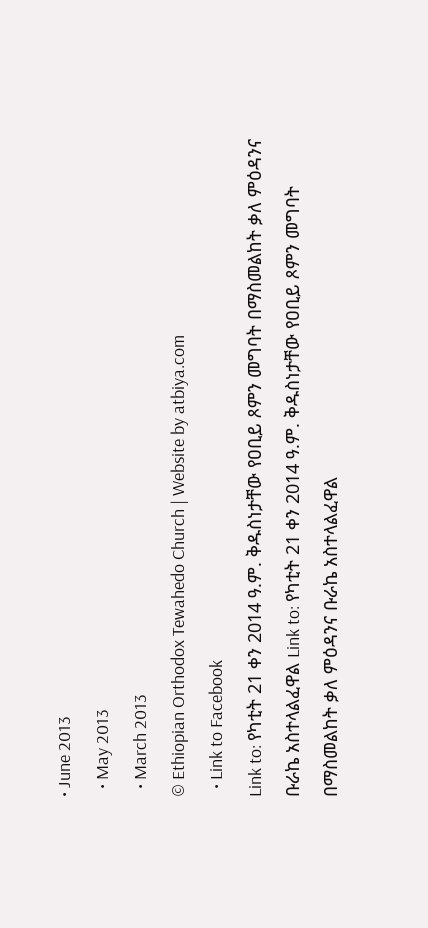• June 2013
  • May 2013
  • March 2013
© Ethiopian Orthodox Tewahedo Church | Website by atbiya.com
  • Link to Facebook
Link to: የካቲት 21 ቀን 2014 ዓ.ም. ቅዱስነታቸው የዐቢይ ጾምን መግባት በማስመልከት ቃለ ምዕዳንና ቡራኬ አስተላልፈዋል Link to: የካቲት 21 ቀን 2014 ዓ.ም. ቅዱስነታቸው የዐቢይ ጾምን መግባት በማስመልከት ቃለ ምዕዳንና ቡራኬ አስተላልፈዋል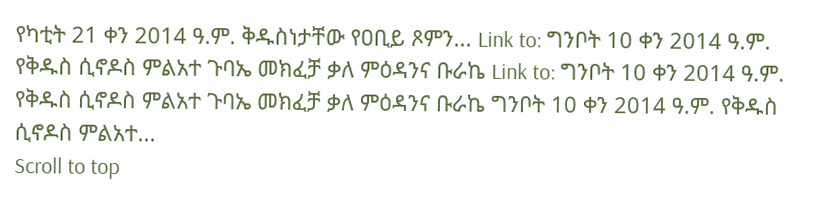የካቲት 21 ቀን 2014 ዓ.ም. ቅዱስነታቸው የዐቢይ ጾምን... Link to: ግንቦት 10 ቀን 2014 ዓ.ም. የቅዱስ ሲኖዶስ ምልአተ ጉባኤ መክፈቻ ቃለ ምዕዳንና ቡራኬ Link to: ግንቦት 10 ቀን 2014 ዓ.ም. የቅዱስ ሲኖዶስ ምልአተ ጉባኤ መክፈቻ ቃለ ምዕዳንና ቡራኬ ግንቦት 10 ቀን 2014 ዓ.ም. የቅዱስ ሲኖዶስ ምልአተ...
Scroll to top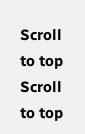Scroll to top Scroll to top